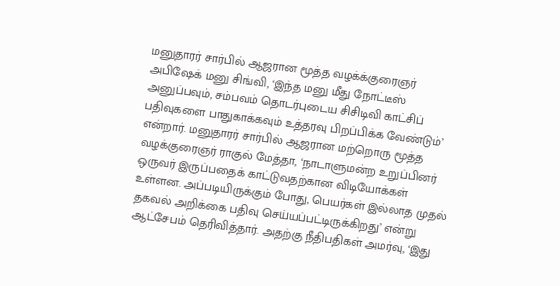மனுதாரர் சார்பில் ஆஜரான மூத்த வழக்க்குரைஞர் அபிஷேக் மனு சிங்வி, ‘இந்த மனு மீது நோட்டீஸ் அனுப்பவும், சம்பவம் தொடர்புடைய சிசிடிவி காட்சிப் பதிவுகளை பாதுகாக்கவும் உத்தரவு பிறப்பிக்க வேண்டும்’ என்றார். மனுதாரர் சார்பில் ஆஜரான மற்றொரு மூத்த வழக்குரைஞர் ராகுல் மேத்தா, ‘நாடாளுமன்ற உறுப்பினர் ஒருவர் இருப்பதைக் காட்டுவதற்கான விடியோக்கள் உள்ளன. அப்படியிருக்கும் போது, பெயர்கள் இல்லாத முதல் தகவல் அறிக்கை பதிவு செய்யப்பட்டிருக்கிறது’ என்று ஆட்சேபம் தெரிவித்தார். அதற்கு நீதிபதிகள் அமர்வு, ‘இது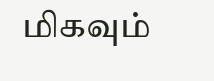மிகவும்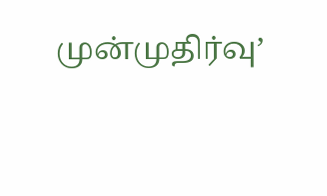முன்முதிர்வு’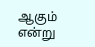ஆகும் என்று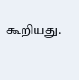கூறியது.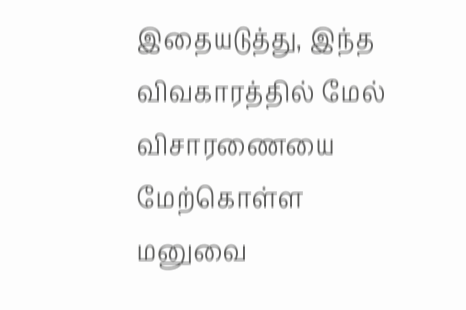இதையடுத்து, இந்த விவகாரத்தில் மேல் விசாரணையை மேற்கொள்ள மனுவை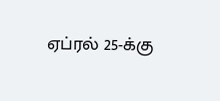ஏப்ரல் 25-க்கு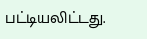பட்டியலிட்டது.